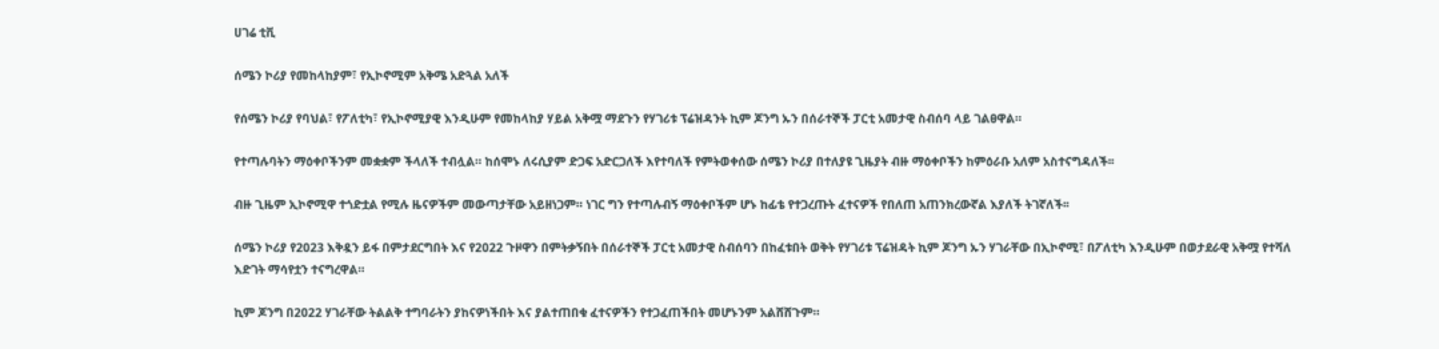ሀገሬ ቲቪ

ሰሜን ኮሪያ የመከላከያም፣ የኢኮኖሚም አቅሜ አድጓል አለች

የሰሜን ኮሪያ የባህል፣ የፖለቲካ፣ የኢኮኖሚያዊ እንዲሁም የመከላከያ ሃይል አቅሟ ማደጉን የሃገሪቱ ፕሬዝዳንት ኪም ጆንግ ኡን በሰራተኞች ፓርቲ አመታዊ ስብሰባ ላይ ገልፀዋል።

የተጣሉባትን ማዕቀቦችንም መቋቋም ችላለች ተብሏል። ከሰሞኑ ለሩሲያም ድጋፍ አድርጋለች እየተባለች የምትወቀሰው ሰሜን ኮሪያ በተለያዩ ጊዜያት ብዙ ማዕቀቦችን ከምዕራቡ አለም አስተናግዳለች፡፡

ብዙ ጊዜም ኢኮኖሚዋ ተጎድቷል የሚሉ ዜናዎችም መውጣታቸው አይዘነጋም። ነገር ግን የተጣሉብኝ ማዕቀቦችም ሆኑ ከፊቴ የተጋረጡት ፈተናዎች የበለጠ አጠንክረውኛል እያለች ትገኛለች፡፡

ሰሜን ኮሪያ የ2023 እቅዷን ይፋ በምታደርግበት እና የ2022 ጉዞዋን በምትቃኝበት በሰራተኞች ፓርቲ አመታዊ ስብሰባን በከፈቱበት ወቅት የሃገሪቱ ፕሬዝዳት ኪም ጆንግ ኡን ሃገራቸው በኢኮኖሚ፣ በፖለቲካ እንዲሁም በወታደራዊ አቅሟ የተሻለ እድገት ማሳየቷን ተናግረዋል።

ኪም ጆንግ በ2022 ሃገራቸው ትልልቅ ተግባራትን ያከናዎነችበት እና ያልተጠበቁ ፈተናዎችን የተጋፈጠችበት መሆኑንም አልሸሸጉም።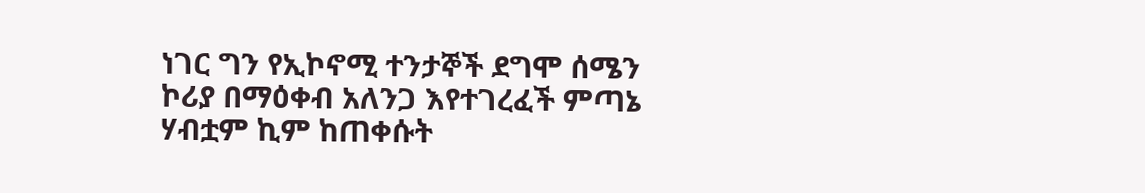ነገር ግን የኢኮኖሚ ተንታኞች ደግሞ ሰሜን ኮሪያ በማዕቀብ አለንጋ እየተገረፈች ምጣኔ ሃብቷም ኪም ከጠቀሱት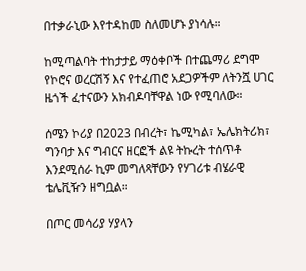በተቃራኒው እየተዳከመ ስለመሆኑ ያነሳሉ።

ከሚጣልባት ተከታታይ ማዕቀቦች በተጨማሪ ደግሞ የኮሮና ወረርሽኝ እና የተፈጠሮ አደጋዎችም ለትንሿ ሀገር ዜጎች ፈተናውን አክብዶባቸዋል ነው የሚባለው።

ሰሜን ኮሪያ በ2023 በብረት፣ ኬሚካል፣ ኤሌክትሪክ፣ ግንባታ እና ግብርና ዘርፎች ልዩ ትኩረት ተሰጥቶ እንደሚሰራ ኪም መግለጻቸውን የሃገሪቱ ብሄራዊ ቴሌቪዥን ዘግቧል።

በጦር መሳሪያ ሃያላን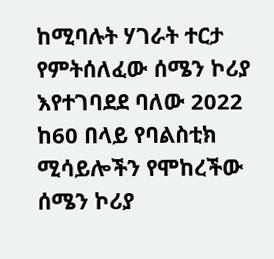ከሚባሉት ሃገራት ተርታ የምትሰለፈው ሰሜን ኮሪያ እየተገባደደ ባለው 2022 ከ60 በላይ የባልስቲክ ሚሳይሎችን የሞከረችው ሰሜን ኮሪያ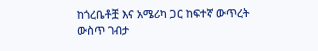ከጎረቤቶቿ እና አሜሪካ ጋር ከፍተኛ ውጥረት ውስጥ ገብታ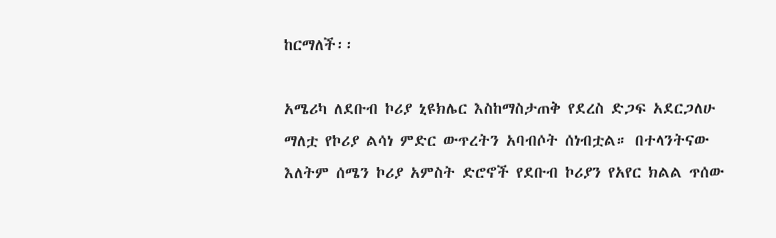ከርማለች፡፡

አሜሪካ ለደቡብ ኮሪያ ኒዩክሌር እስከማስታጠቅ የደረስ ድጋፍ አደርጋለሁ ማለቷ የኮሪያ ልሳነ ምድር ውጥረትን አባብሶት ሰነብቷል። በተላንትናው እለትም ሰሜን ኮሪያ አምስት ድሮኖች የደቡብ ኮሪያን የአየር ክልል ጥሰው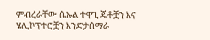ምብረራቸው ሴኡል ተዋጊ ጄቶቿን እና ሄሊኮፕተሮቿን እንድታሰማራ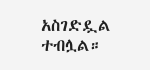አስገድዷል ተብሏል።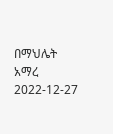በማህሌት አማረ
2022-12-27